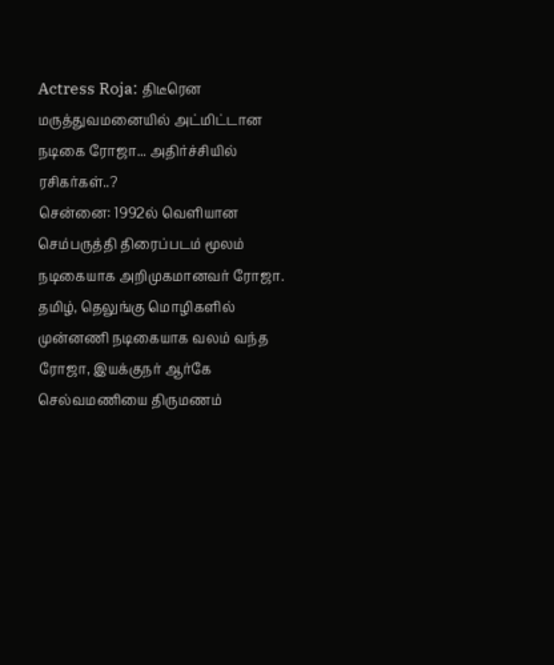Actress Roja: திடீரென மருத்துவமனையில் அட்மிட்டான நடிகை ரோஜா... அதிர்ச்சியில் ரசிகர்கள்..?
சென்னை: 1992ல் வெளியான செம்பருத்தி திரைப்படம் மூலம் நடிகையாக அறிமுகமானவர் ரோஜா.
தமிழ், தெலுங்கு மொழிகளில் முன்னணி நடிகையாக வலம் வந்த ரோஜா, இயக்குநர் ஆர்கே செல்வமணியை திருமணம்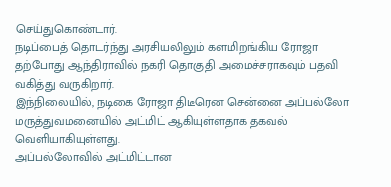செய்துகொண்டார்.
நடிப்பைத் தொடர்ந்து அரசியலிலும் களமிறங்கிய ரோஜா தற்போது ஆந்திராவில் நகரி தொகுதி அமைச்சராகவும் பதவி வகித்து வருகிறார்.
இந்நிலையில், நடிகை ரோஜா திடீரென சென்னை அப்பல்லோ மருத்துவமனையில் அட்மிட் ஆகியுள்ளதாக தகவல் வெளியாகியுள்ளது.
அப்பல்லோவில் அட்மிட்டான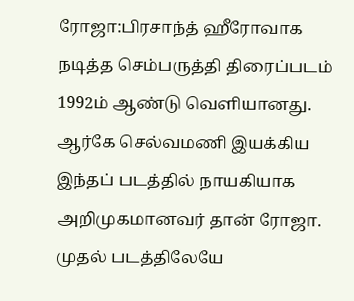ரோஜா:பிரசாந்த் ஹீரோவாக நடித்த செம்பருத்தி திரைப்படம் 1992ம் ஆண்டு வெளியானது. ஆர்கே செல்வமணி இயக்கிய இந்தப் படத்தில் நாயகியாக அறிமுகமானவர் தான் ரோஜா. முதல் படத்திலேயே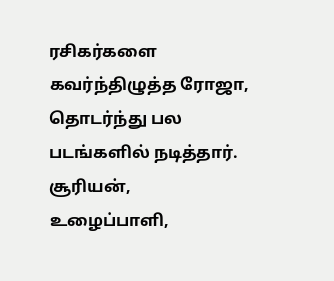ரசிகர்களை கவர்ந்திழுத்த ரோஜா, தொடர்ந்து பல படங்களில் நடித்தார். சூரியன், உழைப்பாளி,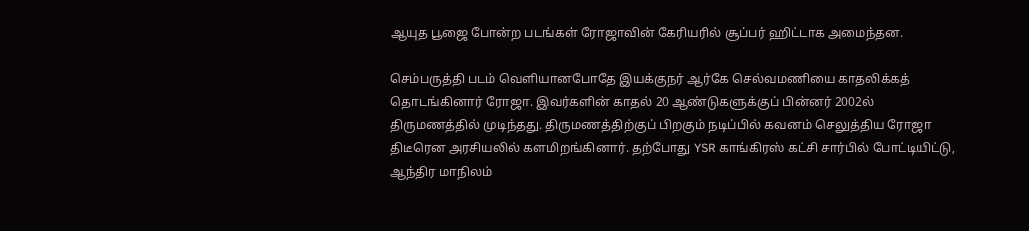ஆயுத பூஜை போன்ற படங்கள் ரோஜாவின் கேரியரில் சூப்பர் ஹிட்டாக அமைந்தன.

செம்பருத்தி படம் வெளியானபோதே இயக்குநர் ஆர்கே செல்வமணியை காதலிக்கத் தொடங்கினார் ரோஜா. இவர்களின் காதல் 20 ஆண்டுகளுக்குப் பின்னர் 2002ல் திருமணத்தில் முடிந்தது. திருமணத்திற்குப் பிறகும் நடிப்பில் கவனம் செலுத்திய ரோஜா திடீரென அரசியலில் களமிறங்கினார். தற்போது YSR காங்கிரஸ் கட்சி சார்பில் போட்டியிட்டு, ஆந்திர மாநிலம்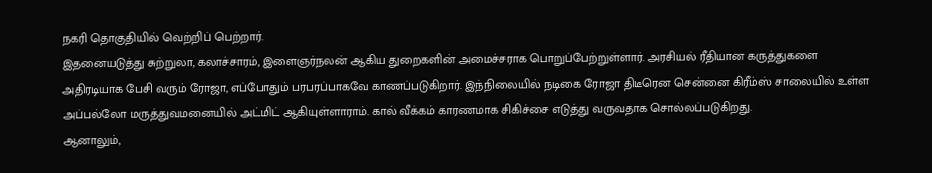நகரி தொகுதியில் வெற்றிப் பெற்றார்.
இதனையடுத்து சுற்றுலா, கலாச்சாரம், இளைஞர்நலன் ஆகிய துறைகளின் அமைச்சராக பொறுப்பேற்றுள்ளார். அரசியல் ரீதியான கருத்துகளை அதிரடியாக பேசி வரும் ரோஜா, எப்போதும் பரபரப்பாகவே காணப்படுகிறார். இந்நிலையில் நடிகை ரோஜா திடீரென சென்னை கிரீம்ஸ் சாலையில் உள்ள அப்பல்லோ மருத்துவமனையில் அட்மிட் ஆகியுள்ளாராம். கால் வீக்கம் காரணமாக சிகிச்சை எடுத்து வருவதாக சொல்லப்படுகிறது.
ஆனாலும்,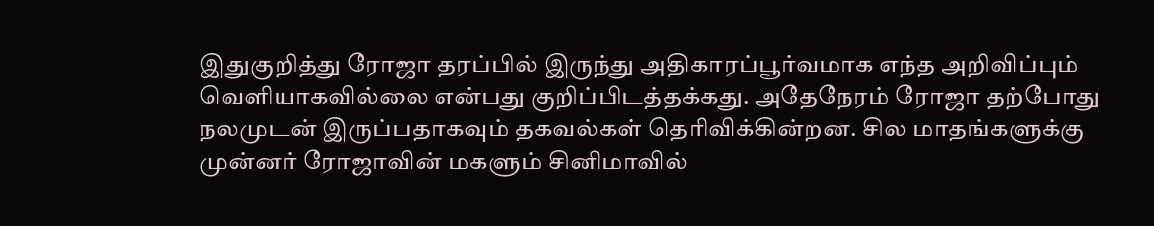இதுகுறித்து ரோஜா தரப்பில் இருந்து அதிகாரப்பூர்வமாக எந்த அறிவிப்பும் வெளியாகவில்லை என்பது குறிப்பிடத்தக்கது. அதேநேரம் ரோஜா தற்போது நலமுடன் இருப்பதாகவும் தகவல்கள் தெரிவிக்கின்றன. சில மாதங்களுக்கு முன்னர் ரோஜாவின் மகளும் சினிமாவில்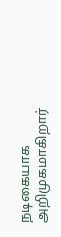நடிகையாக அறிமுகமாகிறார்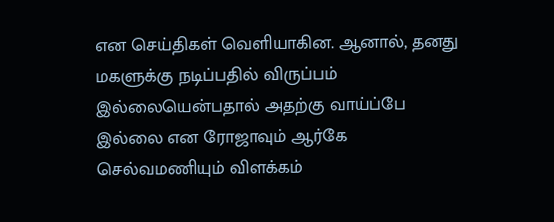என செய்திகள் வெளியாகின. ஆனால், தனது மகளுக்கு நடிப்பதில் விருப்பம் இல்லையென்பதால் அதற்கு வாய்ப்பே இல்லை என ரோஜாவும் ஆர்கே செல்வமணியும் விளக்கம்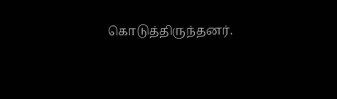கொடுத்திருந்தனர்.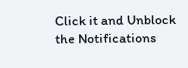Click it and Unblock the Notifications